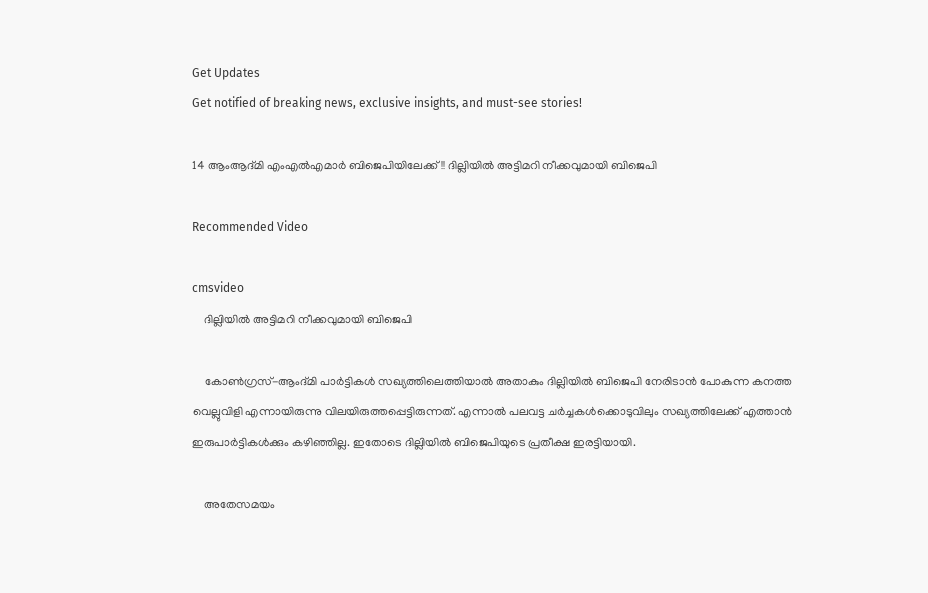Get Updates
Get notified of breaking news, exclusive insights, and must-see stories!

14 ആംആദ്മി എംഎല്‍എമാര്‍ ബിജെപിയിലേക്ക്!! ദില്ലിയില്‍ അട്ടിമറി നീക്കവുമായി ബിജെപി

Recommended Video

cmsvideo
    ദില്ലിയില്‍ അട്ടിമറി നീക്കവുമായി ബിജെപി

    കോണ്‍ഗ്രസ്-ആംദ്മി പാര്‍ട്ടികള്‍ സഖ്യത്തിലെത്തിയാല്‍ അതാകും ദില്ലിയില്‍ ബിജെപി നേരിടാന്‍ പോകുന്ന കനത്ത വെല്ലുവിളി എന്നായിരുന്നു വിലയിരുത്തപ്പെട്ടിരുന്നത്. എന്നാല്‍ പലവട്ട ചര്‍ച്ചകള്‍ക്കൊടുവിലും സഖ്യത്തിലേക്ക് എത്താന്‍ ഇരുപാര്‍ട്ടികള്‍ക്കും കഴിഞ്ഞില്ല. ഇതോടെ ദില്ലിയില്‍ ബിജെപിയുടെ പ്രതീക്ഷ ഇരട്ടിയായി.

    അതേസമയം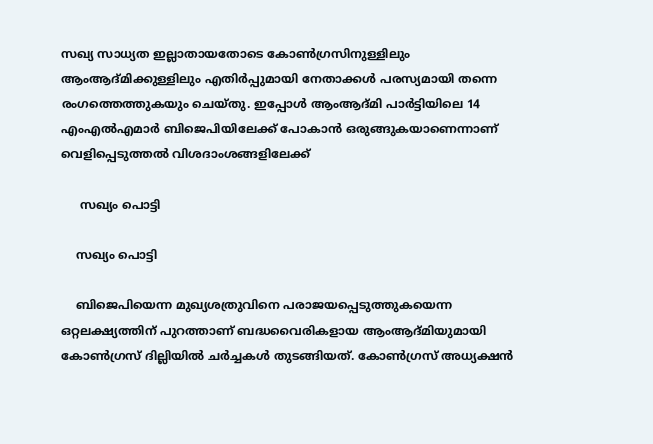സഖ്യ സാധ്യത ഇല്ലാതായതോടെ കോണ്‍ഗ്രസിനുള്ളിലും ആംആദ്മിക്കുള്ളിലും എതിര്‍പ്പുമായി നേതാക്കള്‍ പരസ്യമായി തന്നെ രംഗത്തെത്തുകയും ചെയ്തു. ഇപ്പോള്‍ ആംആദ്മി പാര്‍ട്ടിയിലെ 14 എംഎല്‍എമാര്‍ ബിജെപിയിലേക്ക് പോകാന്‍ ഒരുങ്ങുകയാണെന്നാണ് വെളിപ്പെടുത്തല്‍ വിശദാംശങ്ങളിലേക്ക്

     സഖ്യം പൊട്ടി

    സഖ്യം പൊട്ടി

    ബിജെപിയെന്ന മുഖ്യശത്രുവിനെ പരാജയപ്പെടുത്തുകയെന്ന ഒറ്റലക്ഷ്യത്തിന് പുറത്താണ് ബദ്ധവൈരികളായ ആംആദ്മിയുമായി കോണ്‍ഗ്രസ് ദില്ലിയില്‍ ചര്‍ച്ചകള്‍ തുടങ്ങിയത്. കോണ്‍ഗ്രസ് അധ്യക്ഷന്‍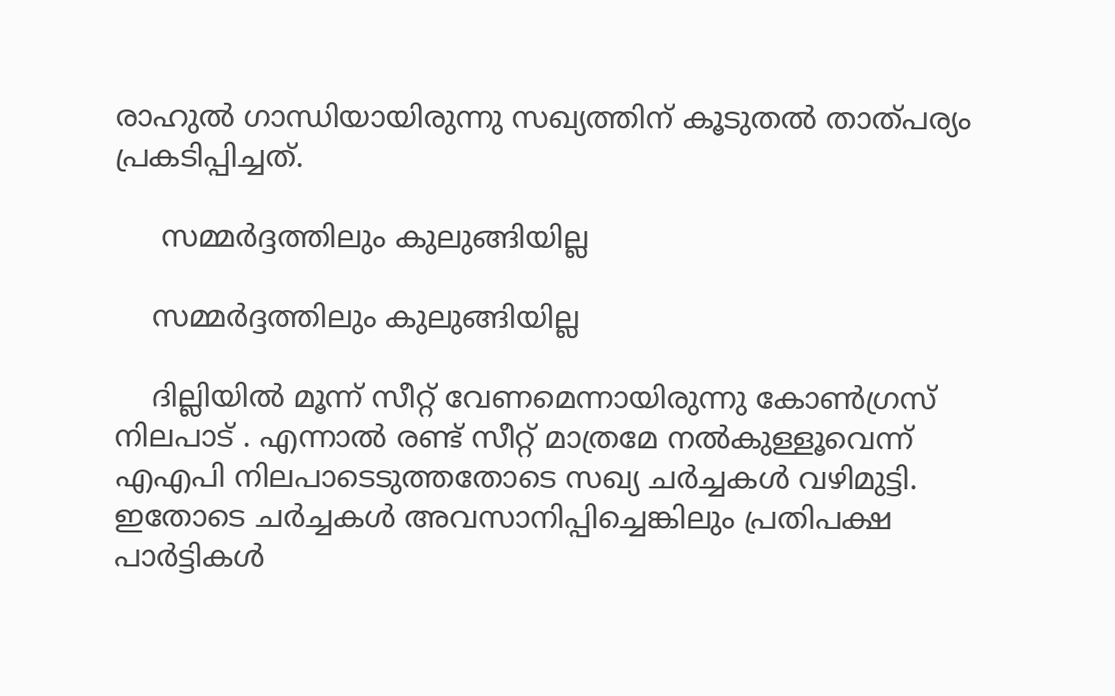രാഹുല്‍ ഗാന്ധിയായിരുന്നു സഖ്യത്തിന് കൂടുതല്‍ താത്പര്യം പ്രകടിപ്പിച്ചത്.

     സമ്മര്‍ദ്ദത്തിലും കുലുങ്ങിയില്ല

    സമ്മര്‍ദ്ദത്തിലും കുലുങ്ങിയില്ല

    ദില്ലിയില്‍ മൂന്ന് സീറ്റ് വേണമെന്നായിരുന്നു കോണ്‍ഗ്രസ് നിലപാട് . എന്നാല്‍ രണ്ട് സീറ്റ് മാത്രമേ നല്‍കുള്ളൂവെന്ന് എഎപി നിലപാടെടുത്തതോടെ സഖ്യ ചര്‍ച്ചകള്‍ വഴിമുട്ടി. ഇതോടെ ചര്‍ച്ചകള്‍ അവസാനിപ്പിച്ചെങ്കിലും പ്രതിപക്ഷ പാര്‍ട്ടികള്‍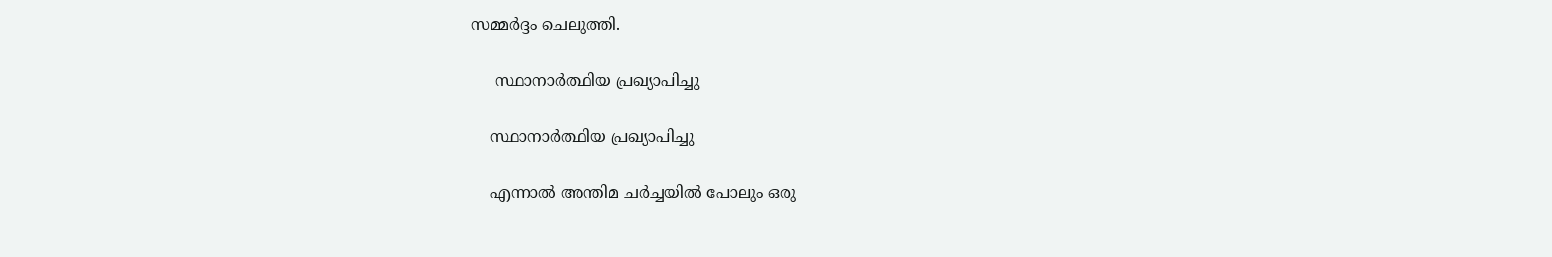സമ്മര്‍ദ്ദം ചെലുത്തി.

     സ്ഥാനാര്‍ത്ഥിയ പ്രഖ്യാപിച്ചു

    സ്ഥാനാര്‍ത്ഥിയ പ്രഖ്യാപിച്ചു

    എന്നാല്‍ അന്തിമ ചര്‍ച്ചയില്‍ പോലും ഒരു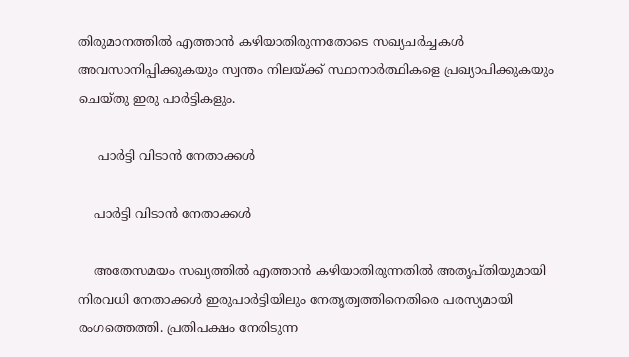തിരുമാനത്തില്‍ എത്താന്‍ കഴിയാതിരുന്നതോടെ സഖ്യചര്‍ച്ചകള്‍ അവസാനിപ്പിക്കുകയും സ്വന്തം നിലയ്ക്ക് സ്ഥാനാര്‍ത്ഥികളെ പ്രഖ്യാപിക്കുകയും ചെയ്തു ഇരു പാര്‍ട്ടികളും.

     പാര്‍ട്ടി വിടാന്‍ നേതാക്കള്‍

    പാര്‍ട്ടി വിടാന്‍ നേതാക്കള്‍

    അതേസമയം സഖ്യത്തില്‍ എത്താന്‍ കഴിയാതിരുന്നതില്‍ അതൃപ്തിയുമായി നിരവധി നേതാക്കള്‍ ഇരുപാര്‍ട്ടിയിലും നേതൃത്വത്തിനെതിരെ പരസ്യമായി രംഗത്തെത്തി. പ്രതിപക്ഷം നേരിടുന്ന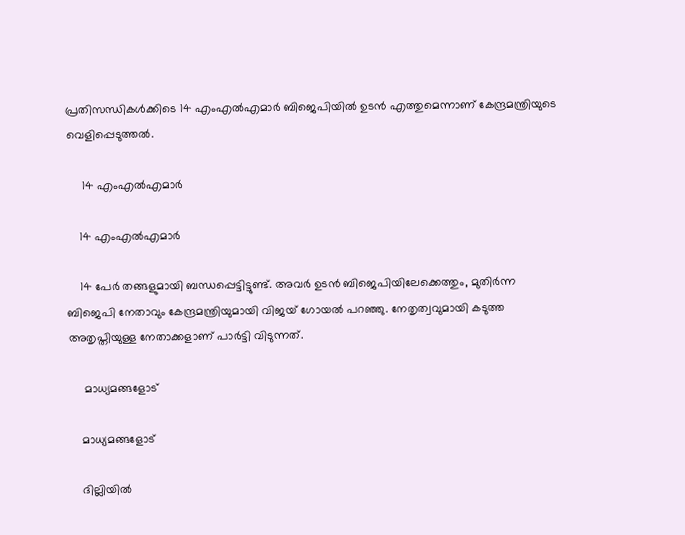പ്രതിസന്ധികള്‍ക്കിടെ 14 എംഎല്‍എമാര്‍ ബിജെപിയില്‍ ഉടന്‍ എത്തുമെന്നാണ് കേന്ദ്രമന്ത്രിയുടെ വെളിപ്പെടുത്തല്‍.

     14 എംഎല്‍എമാര്‍

    14 എംഎല്‍എമാര്‍

    14 പേര്‍ തങ്ങളുമായി ബന്ധപ്പെട്ടിട്ടുണ്ട്. അവര്‍ ഉടന്‍ ബിജെപിയിലേക്കെത്തും, മുതിര്‍ന്ന ബിജെപി നേതാവും കേന്ദ്രമന്ത്രിയുമായി വിജയ് ഗോയല്‍ പറഞ്ഞു. നേതൃത്വവുമായി കടുത്ത അതൃപ്തിയുള്ള നേതാക്കളാണ് പാര്‍ട്ടി വിടുന്നത്.

     മാധ്യമങ്ങളോട്

    മാധ്യമങ്ങളോട്

    ദില്ലിയില്‍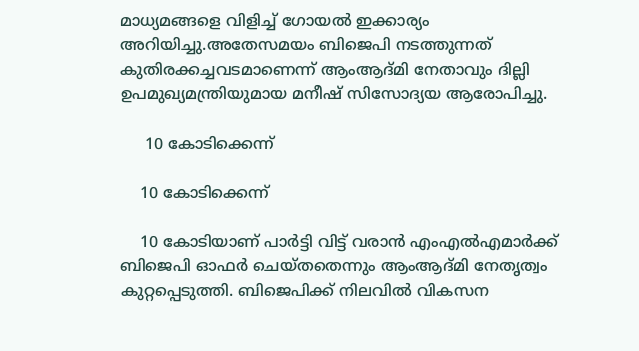മാധ്യമങ്ങളെ വിളിച്ച് ഗോയല്‍ ഇക്കാര്യം അറിയിച്ചു.അതേസമയം ബിജെപി നടത്തുന്നത് കുതിരക്കച്ചവടമാണെന്ന് ആംആദ്മി നേതാവും ദില്ലി ഉപമുഖ്യമന്ത്രിയുമായ മനീഷ് സിസോദ്യയ ആരോപിച്ചു.

     10 കോടിക്കെന്ന്

    10 കോടിക്കെന്ന്

    10 കോടിയാണ് പാര്‍ട്ടി വിട്ട് വരാന്‍ എംഎല്‍എമാര്‍ക്ക് ബിജെപി ഓഫര്‍ ചെയ്തതെന്നും ആംആദ്മി നേതൃത്വം കുറ്റപ്പെടുത്തി. ബിജെപിക്ക് നിലവില്‍ വികസന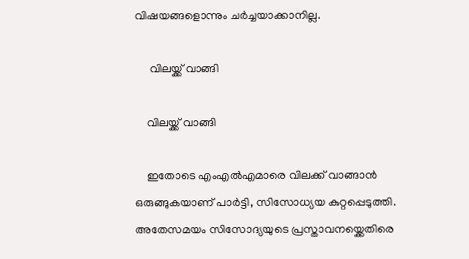വിഷയങ്ങളൊന്നും ചര്‍ച്ചയാക്കാനില്ല.

     വിലയ്ക്ക് വാങ്ങി

    വിലയ്ക്ക് വാങ്ങി

    ഇതോടെ എംഎല്‍എമാരെ വിലക്ക് വാങ്ങാന്‍ ഒരുങ്ങുകയാണ് പാര്‍ട്ടി, സിസോധ്യയ കുറ്റപ്പെടുത്തി. അതേസമയം സിസോദ്യയുടെ പ്രസ്താവനയ്ക്കെതിരെ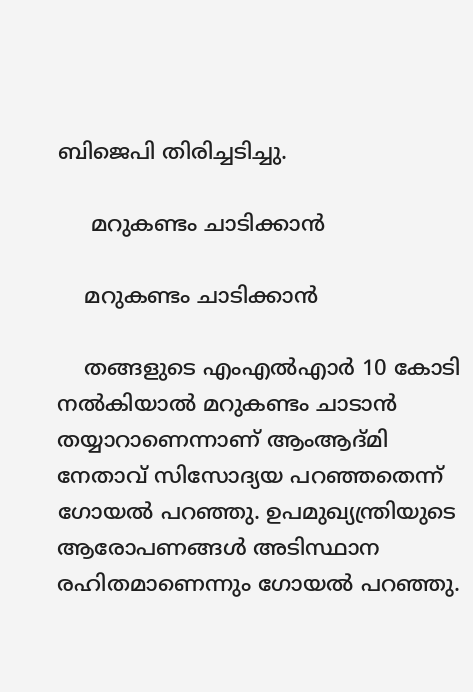ബിജെപി തിരിച്ചടിച്ചു.

     മറുകണ്ടം ചാടിക്കാന്‍

    മറുകണ്ടം ചാടിക്കാന്‍

    തങ്ങളുടെ എംഎല്‍എാര്‍ 10 കോടി നല്‍കിയാല്‍ മറുകണ്ടം ചാടാന്‍ തയ്യാറാണെന്നാണ് ആംആദ്മി നേതാവ് സിസോദ്യയ പറഞ്ഞതെന്ന് ഗോയല്‍ പറഞ്ഞു. ഉപമുഖ്യന്ത്രിയുടെ ആരോപണങ്ങള്‍ അടിസ്ഥാന രഹിതമാണെന്നും ഗോയല്‍ പറഞ്ഞു.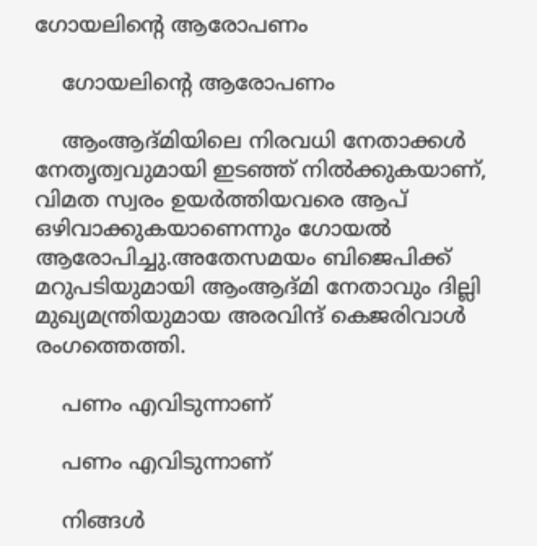ഗോയലിന്‍റെ ആരോപണം

    ഗോയലിന്‍റെ ആരോപണം

    ആംആദ്മിയിലെ നിരവധി നേതാക്കള്‍ നേതൃത്വവുമായി ഇടഞ്ഞ് നില്‍ക്കുകയാണ്, വിമത സ്വരം ഉയര്‍ത്തിയവരെ ആപ് ഒഴിവാക്കുകയാണെന്നും ഗോയല്‍ ആരോപിച്ചു.അതേസമയം ബിജെപിക്ക് മറുപടിയുമായി ആംആദ്മി നേതാവും ദില്ലി മുഖ്യമന്ത്രിയുമായ അരവിന്ദ് കെജരിവാള്‍ രംഗത്തെത്തി.

    പണം എവിടുന്നാണ്

    പണം എവിടുന്നാണ്

    നിങ്ങള്‍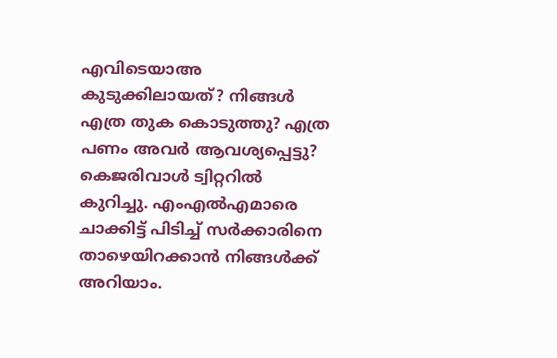എവിടെയാഅ കുടുക്കിലായത്? നിങ്ങള്‍ എത്ര തുക കൊടുത്തു? എത്ര പണം അവര്‍ ആവശ്യപ്പെട്ടു? കെജരിവാള്‍ ട്വിറ്ററില്‍ കുറിച്ചു. എംഎല്‍എമാരെ ചാക്കിട്ട് പിടിച്ച് സര്‍ക്കാരിനെ താഴെയിറക്കാന്‍ നിങ്ങള്‍ക്ക് അറിയാം.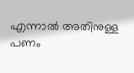എന്നാല്‍ അതിനുള്ള പണം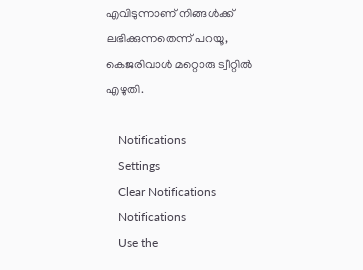എവിടുന്നാണ് നിങ്ങള്‍ക്ക് ലഭിക്കുന്നതെന്ന് പറയൂ, കെജരിവാള്‍ മറ്റൊരു ട്വീറ്റില്‍ എഴുതി.

    Notifications
    Settings
    Clear Notifications
    Notifications
    Use the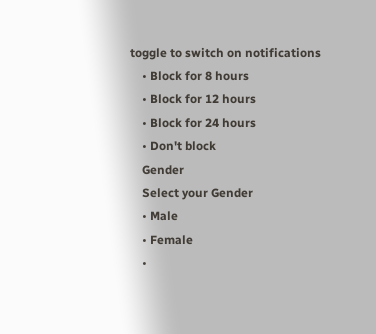toggle to switch on notifications
    • Block for 8 hours
    • Block for 12 hours
    • Block for 24 hours
    • Don't block
    Gender
    Select your Gender
    • Male
    • Female
    •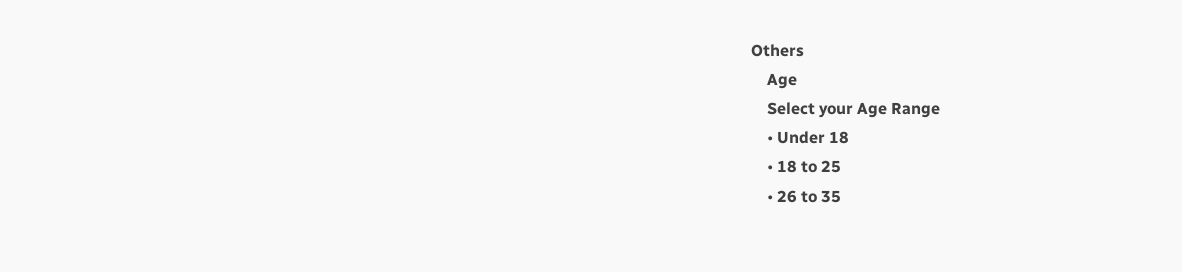Others
    Age
    Select your Age Range
    • Under 18
    • 18 to 25
    • 26 to 35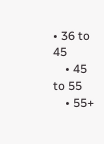• 36 to 45
    • 45 to 55
    • 55+